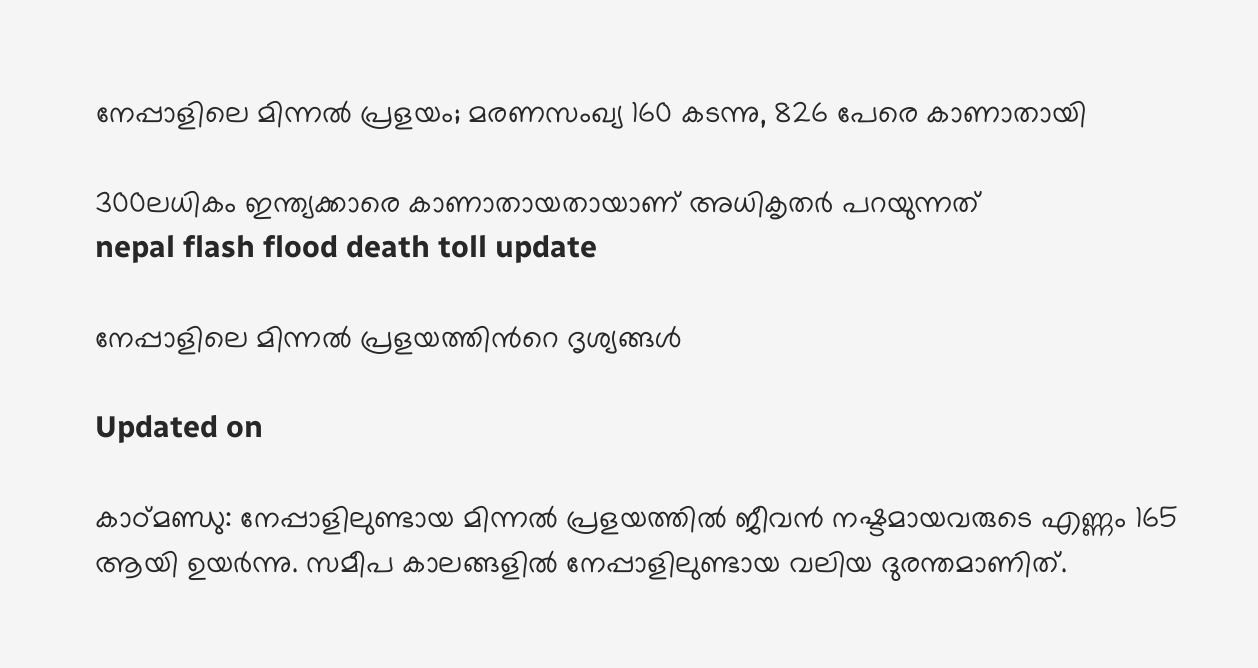നേപ്പാളിലെ മിന്നൽ പ്രളയം; മരണസംഖ‍്യ 160 കടന്നു, 826 പേരെ കാണാതായി

300ലധികം ഇന്ത‍്യക്കാരെ കാണാതായതായാണ് അധികൃതർ പറയുന്നത്
nepal flash flood death toll update

നേപ്പാളിലെ മിന്നൽ പ്രളയത്തിന്‍റെ ദൃശ‍്യങ്ങൾ

Updated on

കാഠ്മണ്ഡു: നേപ്പാളിലുണ്ടായ മിന്നൽ പ്രളയത്തിൽ ജീവൻ നഷ്ടമായവരുടെ എണ്ണം 165 ആ‍യി ഉയർന്നു. സമീപ കാലങ്ങളിൽ നേപ്പാളിലുണ്ടായ വലിയ ദുരന്തമാണിത്.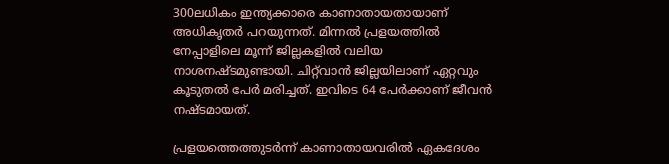300ലധികം ഇന്ത‍്യക്കാരെ കാണാതായതായാണ് അധികൃതർ പറയുന്നത്. മിന്നൽ പ്രളയത്തിൽ നേപ്പാളിലെ മൂന്ന് ജില്ലകളിൽ വലിയ നാശനഷ്ടമുണ്ടായി. ചിറ്റ്‌വാൻ ജില്ലയിലാണ് ഏറ്റവും കൂടുതൽ പേർ മരിച്ചത്. ഇവിടെ 64 പേർക്കാണ് ജീവൻ നഷ്ടമായത്.

പ്രളയത്തെത്തുടർന്ന് കാണാതായവരിൽ ഏകദേശം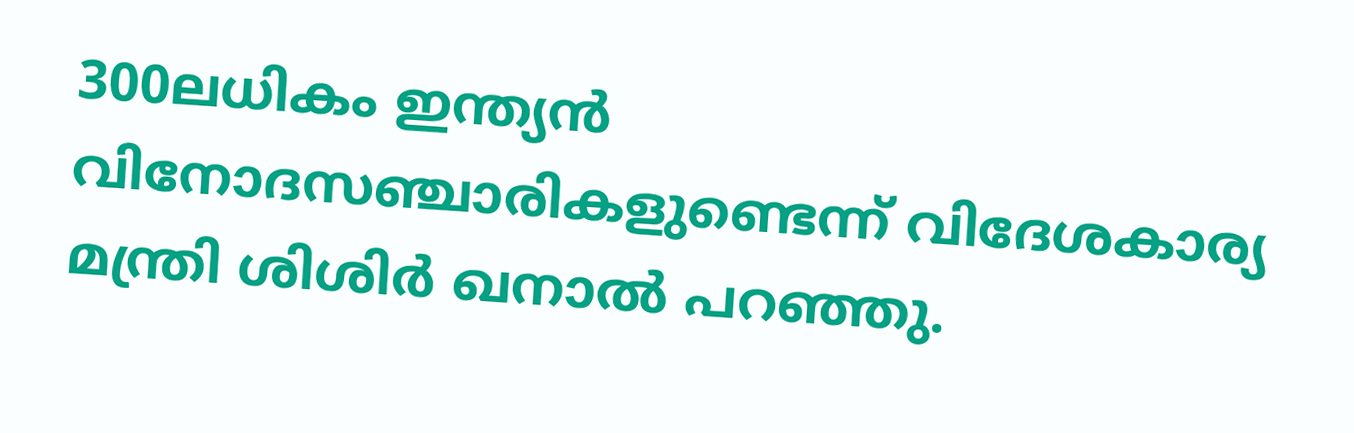300ലധികം ഇന്ത‍്യൻ വിനോദസഞ്ചാരികളുണ്ടെന്ന് വിദേശകാര‍്യ മന്ത്രി ശിശിർ ഖനാൽ പറഞ്ഞു.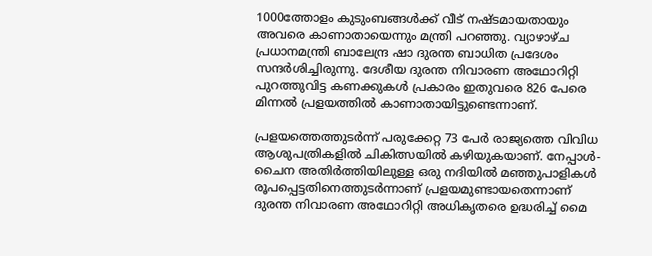1000ത്തോളം കുടുംബങ്ങൾക്ക് വീട് നഷ്ടമായതായും അവരെ കാണാതായെന്നും മന്ത്രി പറഞ്ഞു. വ‍്യാഴാഴ്ച പ്രധാനമന്ത്രി ബാലേന്ദ്ര ഷാ ദുരന്ത ബാധിത പ്രദേശം സന്ദർശിച്ചിരുന്നു. ദേശീയ ദുരന്ത നിവാരണ അഥോറിറ്റി പുറത്തുവിട്ട കണക്കുകൾ പ്രകാരം ഇതുവരെ 826 പേരെ മിന്നൽ പ്രളയത്തിൽ കാണാതായിട്ടുണ്ടെന്നാണ്.

പ്രളയത്തെത്തുടർന്ന് പരുക്കേറ്റ 73 പേർ രാജ‍്യത്തെ വിവിധ ആശുപത്രികളിൽ ചികിത്സയിൽ കഴിയുകയാണ്. നേപ്പാൾ- ചൈന അതിർത്തിയിലുള്ള ഒരു നദിയിൽ മഞ്ഞുപാളികൾ രൂപപ്പെട്ടതിനെത്തുടർന്നാണ് പ്രളയമുണ്ടായതെന്നാണ് ദുരന്ത നിവാരണ അഥോറിറ്റി അധികൃതരെ ഉദ്ധരിച്ച് മൈ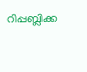റിപ്പബ്ലിക്ക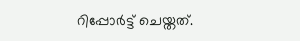റിപ്പോർട്ട് ചെയ്തത്.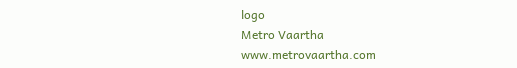logo
Metro Vaartha
www.metrovaartha.com